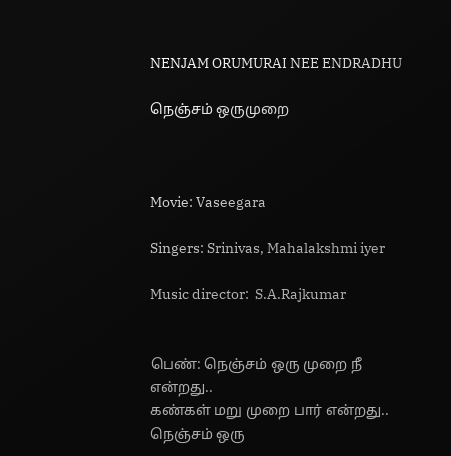NENJAM ORUMURAI NEE ENDRADHU

நெஞ்சம் ஒருமுறை



Movie: Vaseegara

Singers: Srinivas, Mahalakshmi iyer

Music director:  S.A.Rajkumar


பெண்: நெஞ்சம் ஒரு முறை நீ என்றது..
கண்கள் மறு முறை பார் என்றது..
நெஞ்சம் ஒரு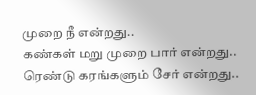முறை நீ என்றது..
கண்கள் மறு முறை பார் என்றது..
ரெண்டு கரங்களும் சேர் என்றது..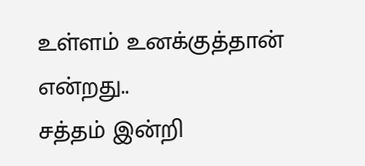உள்ளம் உனக்குத்தான் என்றது..
சத்தம் இன்றி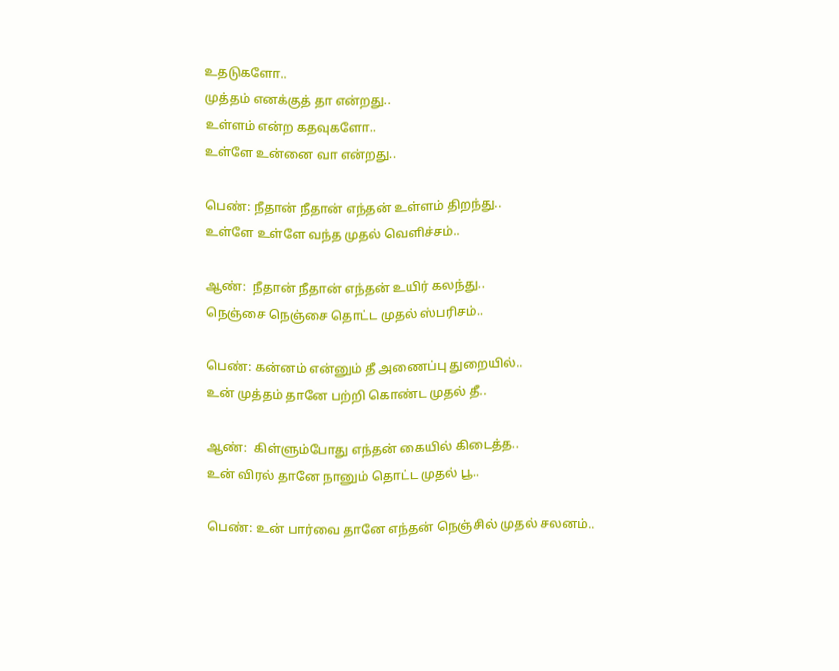உதடுகளோ..
முத்தம் எனக்குத் தா என்றது..
உள்ளம் என்ற கதவுகளோ..
உள்ளே உன்னை வா என்றது..

பெண்: நீதான் நீதான் எந்தன் உள்ளம் திறந்து..
உள்ளே உள்ளே வந்த முதல் வெளிச்சம்..

ஆண்:  நீதான் நீதான் எந்தன் உயிர் கலந்து..
நெஞ்சை நெஞ்சை தொட்ட முதல் ஸ்பரிசம்..

பெண்: கன்னம் என்னும் தீ அணைப்பு துறையில்..
உன் முத்தம் தானே பற்றி கொண்ட முதல் தீ..

ஆண்:  கிள்ளும்போது எந்தன் கையில் கிடைத்த..
உன் விரல் தானே நானும் தொட்ட முதல் பூ..

பெண்: உன் பார்வை தானே எந்தன் நெஞ்சில் முதல் சலனம்..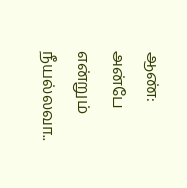ஆண்: அன்பே என்றும் நீயல்லவா..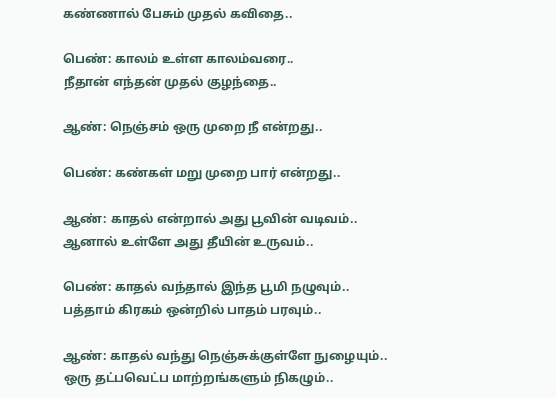கண்ணால் பேசும் முதல் கவிதை..

பெண்: காலம் உள்ள காலம்வரை..
நீதான் எந்தன் முதல் குழந்தை..

ஆண்: நெஞ்சம் ஒரு முறை நீ என்றது..

பெண்: கண்கள் மறு முறை பார் என்றது..

ஆண்: காதல் என்றால் அது பூவின் வடிவம்..
ஆனால் உள்ளே அது தீயின் உருவம்..

பெண்: காதல் வந்தால் இந்த பூமி நழுவும்..
பத்தாம் கிரகம் ஒன்றில் பாதம் பரவும்..

ஆண்: காதல் வந்து நெஞ்சுக்குள்ளே நுழையும்..
ஒரு தட்பவெட்ப மாற்றங்களும் நிகழும்..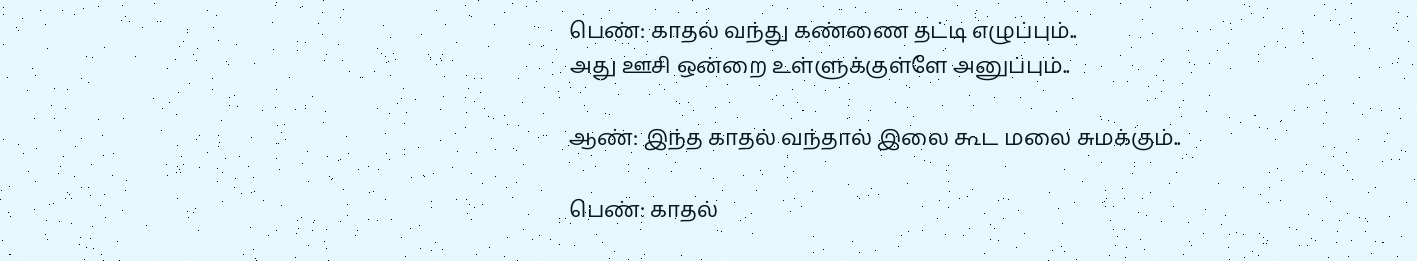பெண்: காதல் வந்து கண்ணை தட்டி எழுப்பும்..
அது ஊசி ஒன்றை உள்ளுக்குள்ளே அனுப்பும்..

ஆண்: இந்த காதல் வந்தால் இலை கூட மலை சுமக்கும்..

பெண்: காதல்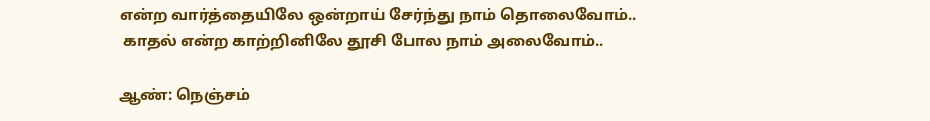என்ற வார்த்தையிலே ஒன்றாய் சேர்ந்து நாம் தொலைவோம்..
 காதல் என்ற காற்றினிலே தூசி போல நாம் அலைவோம்..

ஆண்: நெஞ்சம்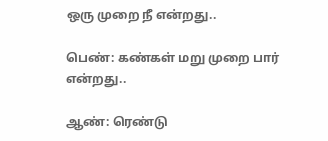ஒரு முறை நீ என்றது..

பெண்: கண்கள் மறு முறை பார் என்றது..

ஆண்: ரெண்டு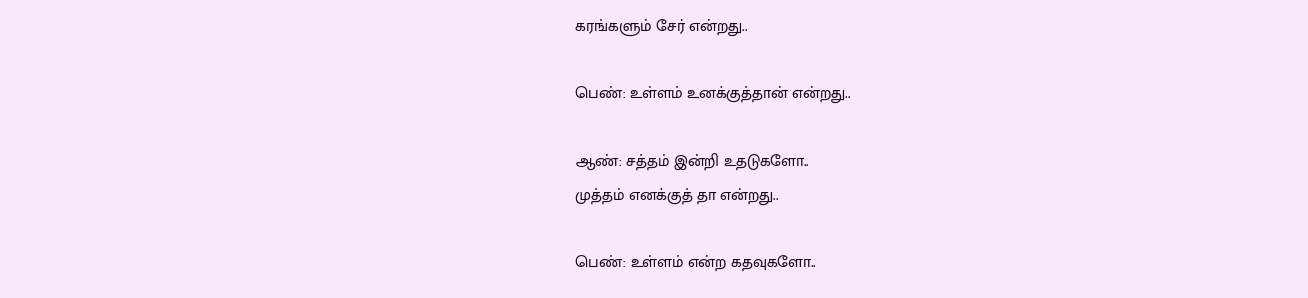கரங்களும் சேர் என்றது..

பெண்: உள்ளம் உனக்குத்தான் என்றது..

ஆண்: சத்தம் இன்றி உதடுகளோ..
முத்தம் எனக்குத் தா என்றது..

பெண்: உள்ளம் என்ற கதவுகளோ..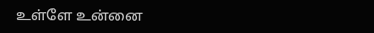உள்ளே உன்னை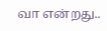வா என்றது..